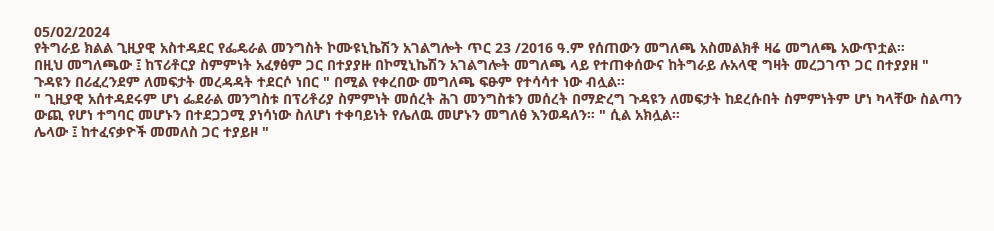05/02/2024
የትግራይ ክልል ጊዚያዊ አስተዳደር የፌዴራል መንግስት ኮሙዩኒኬሽን አገልግሎት ጥር 23 /2016 ዓ.ም የሰጠውን መግለጫ አስመልክቶ ዛሬ መግለጫ አውጥቷል።
በዚህ መግለጫው ፤ ከፕሪቶርያ ስምምነት አፈፃፅም ጋር በተያያዙ በኮሚኒኬሽን አገልግሎት መግለጫ ላይ የተጠቀሰውና ከትግራይ ሉአላዊ ግዛት መረጋገጥ ጋር በተያያዘ " ጉዳዩን በሪፈረንደም ለመፍታት መረዳዳት ተደርሶ ነበር " በሚል የቀረበው መግለጫ ፍፁም የተሳሳተ ነው ብሏል።
" ጊዚያዊ አሰተዳደሩም ሆነ ፌደራል መንግስቱ በፕሪቶሪያ ስምምነት መሰረት ሕገ መንግስቱን መሰረት በማድረግ ጉዳዩን ለመፍታት ከደረሱበት ስምምነትም ሆነ ካላቸው ስልጣን ውጪ የሆነ ተግባር መሆኑን በተደጋጋሚ ያነሳነው ስለሆነ ተቀባይነት የሌለዉ መሆኑን መግለፅ እንወዳለን። " ሲል አክሏል።
ሌላው ፤ ከተፈናቃዮች መመለስ ጋር ተያይዞ "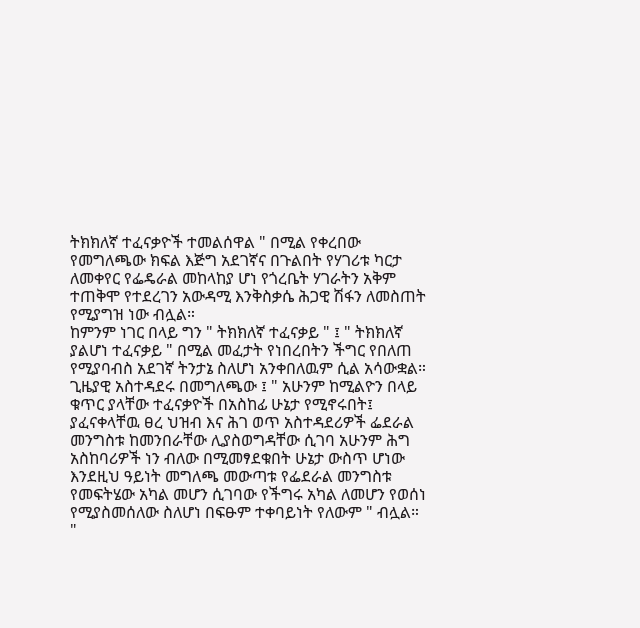ትክክለኛ ተፈናቃዮች ተመልሰዋል " በሚል የቀረበው የመግለጫው ክፍል እጅግ አደገኛና በጉልበት የሃገሪቱ ካርታ ለመቀየር የፌዴራል መከላከያ ሆነ የጎረቤት ሃገራትን አቅም ተጠቅሞ የተደረገን አውዳሚ እንቅስቃሴ ሕጋዊ ሽፋን ለመስጠት የሚያግዝ ነው ብሏል።
ከምንም ነገር በላይ ግን " ትክክለኛ ተፈናቃይ " ፤ " ትክክለኛ ያልሆነ ተፈናቃይ " በሚል መፈታት የነበረበትን ችግር የበለጠ የሚያባብስ አደገኛ ትንታኔ ስለሆነ አንቀበለዉም ሲል አሳውቋል።
ጊዜያዊ አስተዳደሩ በመግለጫው ፤ " አሁንም ከሚልዮን በላይ ቁጥር ያላቸው ተፈናቃዮች በአስከፊ ሁኔታ የሚኖሩበት፤ ያፈናቀላቸዉ ፀረ ህዝብ እና ሕገ ወጥ አስተዳደሪዎች ፌደራል መንግስቱ ከመንበራቸው ሊያስወግዳቸው ሲገባ አሁንም ሕግ አስከባሪዎች ነን ብለው በሚመፃደቁበት ሁኔታ ውስጥ ሆነው እንደዚህ ዓይነት መግለጫ መውጣቱ የፌደራል መንግስቱ የመፍትሄው አካል መሆን ሲገባው የችግሩ አካል ለመሆን የወሰነ የሚያስመሰለው ስለሆነ በፍፁም ተቀባይነት የለውም " ብሏል።
"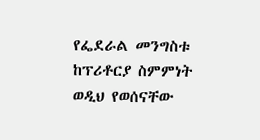የፌደራል መንግስቱ ከፕሪቶርያ ስምምነት ወዲህ የወሰናቸው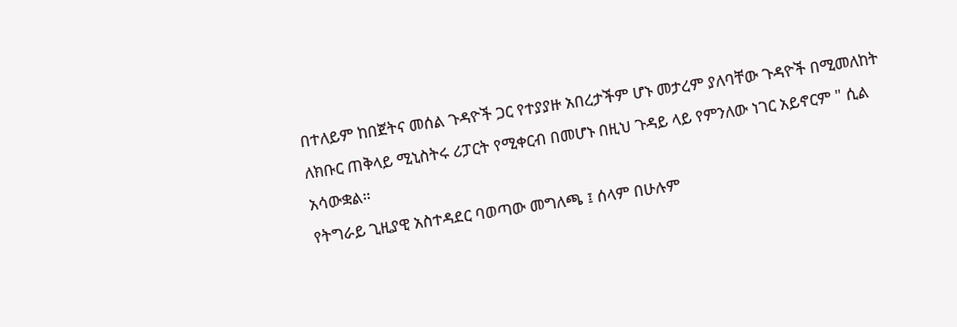በተለይም ከበጀትና መሰል ጉዳዮች ጋር የተያያዙ አበረታችም ሆኑ መታረም ያለባቸው ጉዳዮች በሚመለከት ለክቡር ጠቅላይ ሚኒስትሩ ሪፓርት የሚቀርብ በመሆኑ በዚህ ጉዳይ ላይ የምንለው ነገር አይኖርም " ሲል አሳውቋል።
የትግራይ ጊዚያዊ አስተዳደር ባወጣው መግለጫ ፤ ሰላም በሁሉም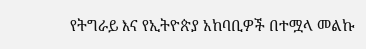የትግራይ እና የኢትዮጵያ አከባቢዎች በተሟላ መልኩ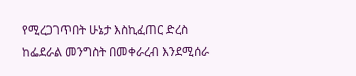የሚረጋገጥበት ሁኔታ እስኪፈጠር ድረስ ከፌደራል መንግስት በመቀራረብ እንደሚሰራ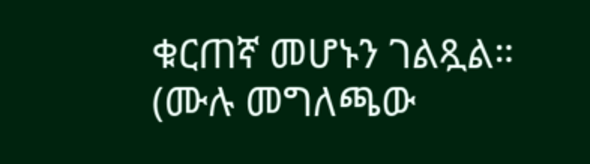ቁርጠኛ መሆኑን ገልጿል።
(ሙሉ መግለጫው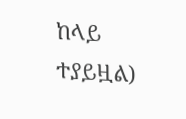ከላይ ተያይዟል)